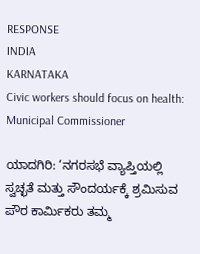RESPONSE
INDIA
KARNATAKA
Civic workers should focus on health: Municipal Commissioner

ಯಾದಗಿರಿ: ‘ನಗರಸಭೆ ವ್ಯಾಪ್ತಿಯಲ್ಲಿ ಸ್ವಚ್ಛತೆ ಮತ್ತು ಸೌಂದರ್ಯಕ್ಕೆ ಶ್ರಮಿಸುವ ಪೌರ ಕಾರ್ಮಿಕರು ತಮ್ಮ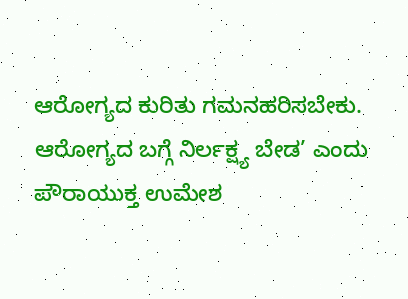ಆರೋಗ್ಯದ ಕುರಿತು ಗಮನಹರಿಸಬೇಕು. ಆರೋಗ್ಯದ ಬಗ್ಗೆ ನಿರ್ಲಕ್ಷ್ಯ ಬೇಡ’ ಎಂದು ಪೌರಾಯುಕ್ತ ಉಮೇಶ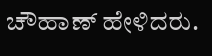ಚೌಹಾಣ್ ಹೇಳಿದರು.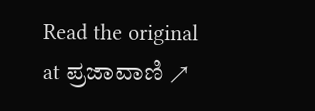Read the original at ಪ್ರಜಾವಾಣಿ ↗